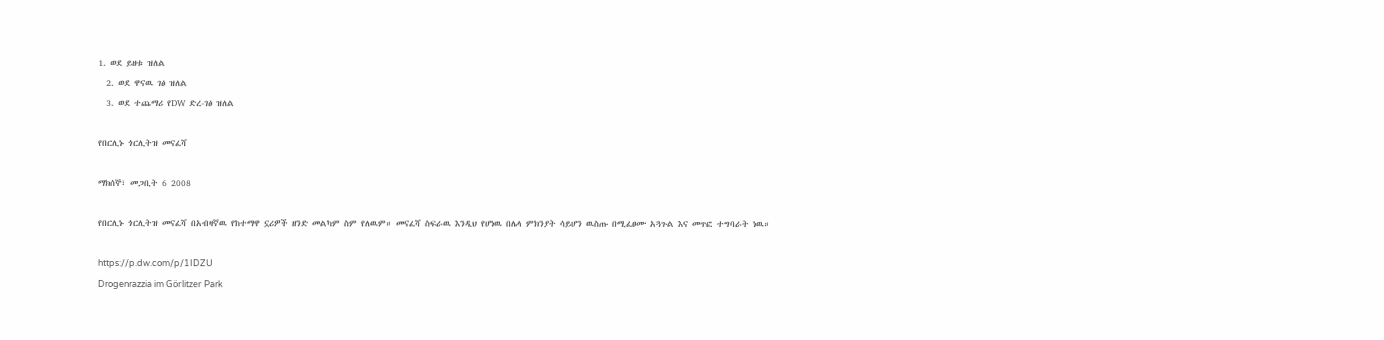1. ወደ ይዘቱ ዝለል
  2. ወደ ዋናዉ ገፅ ዝለል
  3. ወደ ተጨማሪ የDW ድረ-ገፅ ዝለል

የበርሊኑ ጎርሊትዝ መናፈሻ

ማክሰኞ፣ መጋቢት 6 2008

የበርሊኑ ጎርሊትዝ መናፈሻ በአብዛኛዉ የከተማዋ ኗሪዎች ዘንድ መልካም ስም የለዉም። መናፈሻ ስፍራዉ እንዲህ የሆነዉ በሌላ ምክንያት ሳይሆን ዉስጡ በሚፈፀሙ አጓጉል እና መጥፎ ተግባራት ነዉ።

https://p.dw.com/p/1IDZU
Drogenrazzia im Görlitzer Park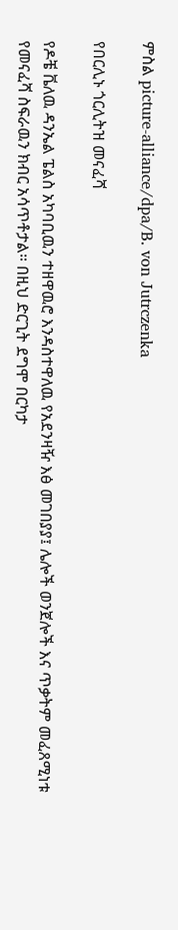ምስል picture-alliance/dpa/B. von Jutrczenka

የበርሊኑ ጎርሊትዝ መናፈሻ

የዶቼ ቬለዉ ዳንኤል ፔልስ አካባቢዉን ተዘዋዉሮ እንዳስተዋለዉ የአደንዛዥ እፅ መገበያያ፤ ሌሎች ወንጀሎች እና ጥቃትም መፈጸሚነቱ የመናፈሻ ስፍራዉን ክብር አሳጥቶታል። በዚህ ድርጊት ደግሞ በርካታ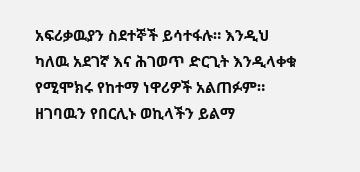አፍሪቃዉያን ስደተኞች ይሳተፋሉ። እንዲህ ካለዉ አደገኛ እና ሕገወጥ ድርጊት እንዲላቀቁ የሚሞክሩ የከተማ ነዋሪዎች አልጠፉም። ዘገባዉን የበርሊኑ ወኪላችን ይልማ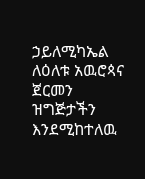ኃይለሚካኤል ለዕለቱ አዉሮጳና ጀርመን ዝግጅታችን እንደሚከተለዉ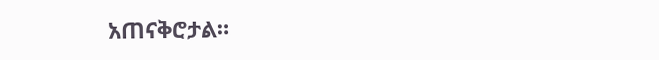አጠናቅሮታል።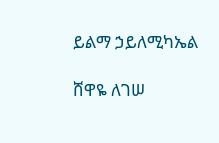ይልማ ኃይለሚካኤል

ሸዋዬ ለገሠ